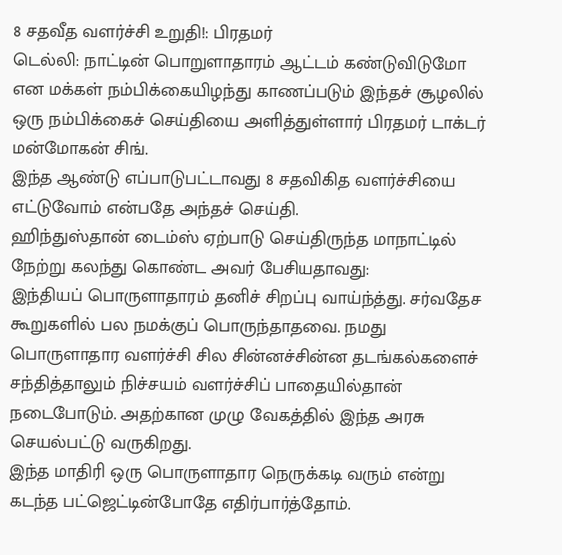8 சதவீத வளர்ச்சி உறுதி!: பிரதமர்
டெல்லி: நாட்டின் பொறுளாதாரம் ஆட்டம் கண்டுவிடுமோ என மக்கள் நம்பிக்கையிழந்து காணப்படும் இந்தச் சூழலில் ஒரு நம்பிக்கைச் செய்தியை அளித்துள்ளார் பிரதமர் டாக்டர் மன்மோகன் சிங்.
இந்த ஆண்டு எப்பாடுபட்டாவது 8 சதவிகித வளர்ச்சியை எட்டுவோம் என்பதே அந்தச் செய்தி.
ஹிந்துஸ்தான் டைம்ஸ் ஏற்பாடு செய்திருந்த மாநாட்டில் நேற்று கலந்து கொண்ட அவர் பேசியதாவது:
இந்தியப் பொருளாதாரம் தனிச் சிறப்பு வாய்ந்த்து. சர்வதேச கூறுகளில் பல நமக்குப் பொருந்தாதவை. நமது பொருளாதார வளர்ச்சி சில சின்னச்சின்ன தடங்கல்களைச் சந்தித்தாலும் நிச்சயம் வளர்ச்சிப் பாதையில்தான் நடைபோடும். அதற்கான முழு வேகத்தில் இந்த அரசு செயல்பட்டு வருகிறது.
இந்த மாதிரி ஒரு பொருளாதார நெருக்கடி வரும் என்று கடந்த பட்ஜெட்டின்போதே எதிர்பார்த்தோம்.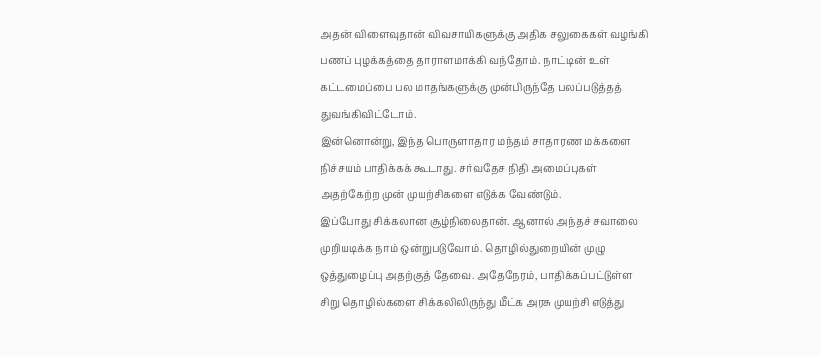அதன் விளைவுதான் விவசாயிகளுக்கு அதிக சலுகைகள் வழங்கி பணப் புழக்கத்தை தாராளமாக்கி வந்தோம். நாட்டின் உள் கட்டமைப்பை பல மாதங்களுக்கு முன்பிருந்தே பலப்படுத்தத் துவங்கிவிட்டோம்.
இன்னொன்று, இந்த பொருளாதார மந்தம் சாதாரண மக்களை நிச்சயம் பாதிக்கக் கூடாது. சர்வதேச நிதி அமைப்புகள் அதற்கேற்ற முன் முயற்சிகளை எடுக்க வேண்டும்.
இப்போது சிக்கலான சூழ்நிலைதான். ஆனால் அந்தச் சவாலை முறியடிக்க நாம் ஒன்றுபடுவோம். தொழில்துறையின் முழு ஒத்துழைப்பு அதற்குத் தேவை. அதேநேரம், பாதிக்கப்பட்டுள்ள சிறு தொழில்களை சிக்கலிலிருந்து மீட்க அரசு முயற்சி எடுத்து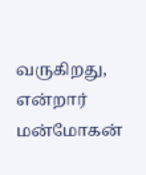வருகிறது, என்றார் மன்மோகன்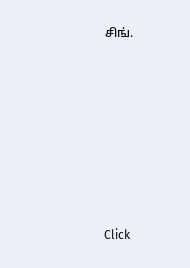சிங்.












Click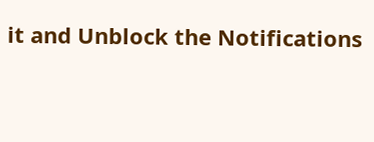it and Unblock the Notifications